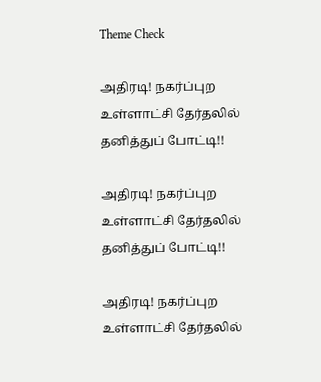Theme Check

அதிரடி! நகர்ப்புற உள்ளாட்சி தேர்தலில் தனித்துப் போட்டி!!

அதிரடி! நகர்ப்புற உள்ளாட்சி தேர்தலில் தனித்துப் போட்டி!!

அதிரடி! நகர்ப்புற உள்ளாட்சி தேர்தலில்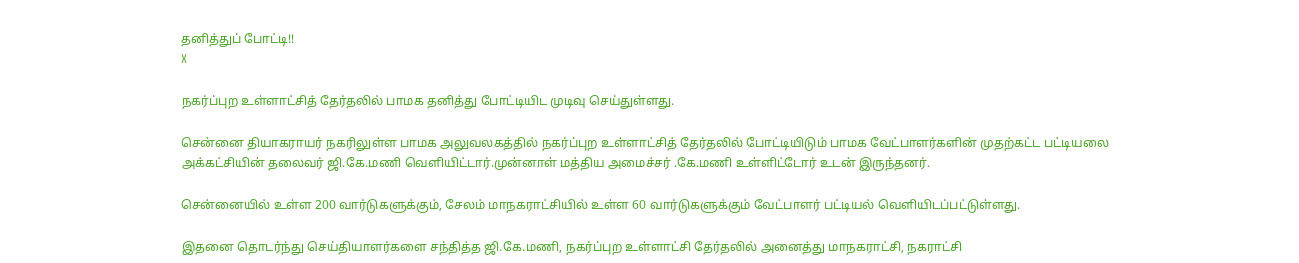தனித்துப் போட்டி!!
X

நகர்ப்புற உள்ளாட்சித் தேர்தலில் பாமக தனித்து போட்டியிட முடிவு செய்துள்ளது.

சென்னை தியாகராயர் நகரிலுள்ள பாமக அலுவலகத்தில் நகர்ப்புற உள்ளாட்சித் தேர்தலில் போட்டியிடும் பாமக வேட்பாளர்களின் முதற்கட்ட பட்டியலை அக்கட்சியின் தலைவர் ஜி.கே.மணி வெளியிட்டார்.முன்னாள் மத்திய அமைச்சர் .கே.மணி உள்ளிட்டோர் உடன் இருந்தனர்.

சென்னையில் உள்ள 200 வார்டுகளுக்கும், சேலம் மாநகராட்சியில் உள்ள 60 வார்டுகளுக்கும் வேட்பாளர் பட்டியல் வெளியிடப்பட்டுள்ளது.

இதனை தொடர்ந்து செய்தியாளர்களை சந்தித்த ஜி.கே.மணி, நகர்ப்புற உள்ளாட்சி தேர்தலில் அனைத்து மாநகராட்சி, நகராட்சி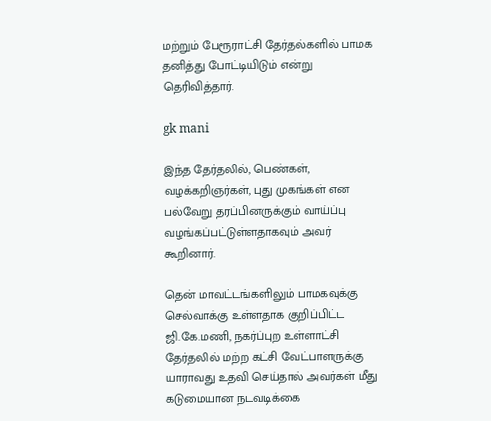மற்றும் பேரூராட்சி தேர்தல்களில் பாமக தனித்து போட்டியிடும் என்று தெரிவித்தார்.

gk mani

இந்த தேர்தலில், பெண்கள், வழக்கறிஞர்கள், புது முகங்கள் என பல்வேறு தரப்பினருக்கும் வாய்ப்பு வழங்கப்பட்டுள்ளதாகவும் அவர் கூறினார்.

தென் மாவட்டங்களிலும் பாமகவுக்கு செல்வாக்கு உள்ளதாக குறிப்பிட்ட ஜி.கே.மணி, நகர்ப்புற உள்ளாட்சி தேர்தலில் மற்ற கட்சி வேட்பாளருக்கு யாராவது உதவி செய்தால் அவர்கள் மீது கடுமையான நடவடிக்கை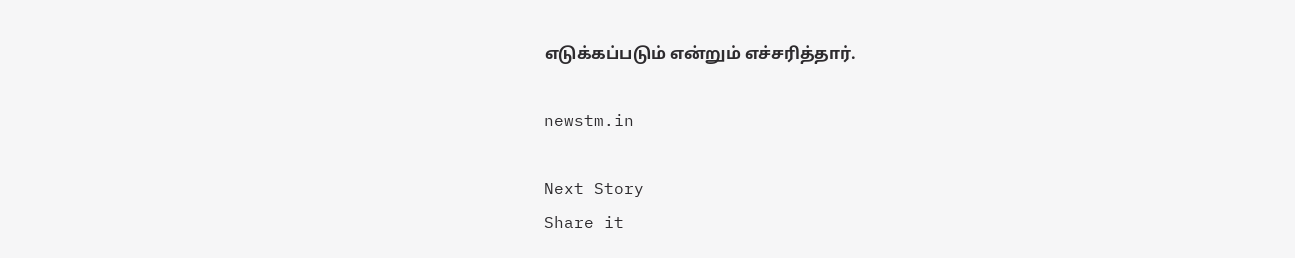எடுக்கப்படும் என்றும் எச்சரித்தார்.

newstm.in

Next Story
Share it